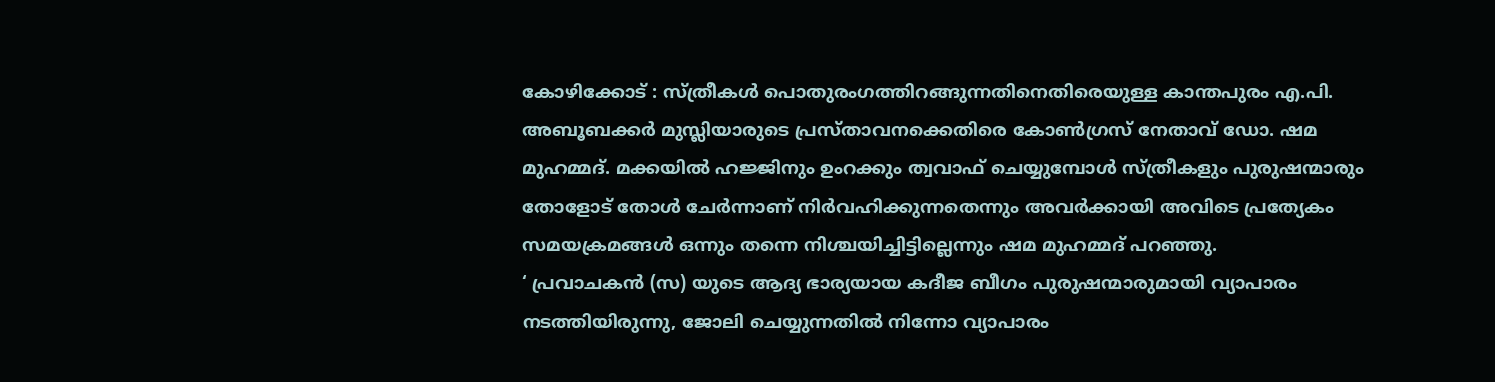കോഴിക്കോട് : സ്ത്രീകൾ പൊതുരംഗത്തിറങ്ങുന്നതിനെതിരെയുള്ള കാന്തപുരം എ.പി. അബൂബക്കർ മുസ്ലിയാരുടെ പ്രസ്താവനക്കെതിരെ കോൺഗ്രസ് നേതാവ് ഡോ. ഷമ മുഹമ്മദ്. മക്കയിൽ ഹജ്ജിനും ഉംറക്കും ത്വവാഫ് ചെയ്യുമ്പോൾ സ്ത്രീകളും പുരുഷന്മാരും തോളോട് തോൾ ചേർന്നാണ് നിർവഹിക്കുന്നതെന്നും അവർക്കായി അവിടെ പ്രത്യേകം സമയക്രമങ്ങൾ ഒന്നും തന്നെ നിശ്ചയിച്ചിട്ടില്ലെന്നും ഷമ മുഹമ്മദ് പറഞ്ഞു.
‘ പ്രവാചകൻ (സ) യുടെ ആദ്യ ഭാര്യയായ കദീജ ബീഗം പുരുഷന്മാരുമായി വ്യാപാരം നടത്തിയിരുന്നു, ജോലി ചെയ്യുന്നതിൽ നിന്നോ വ്യാപാരം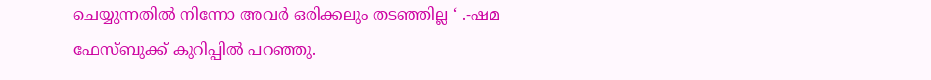ചെയ്യുന്നതിൽ നിന്നോ അവർ ഒരിക്കലും തടഞ്ഞില്ല ‘ .-ഷമ ഫേസ്ബുക്ക് കുറിപ്പിൽ പറഞ്ഞു.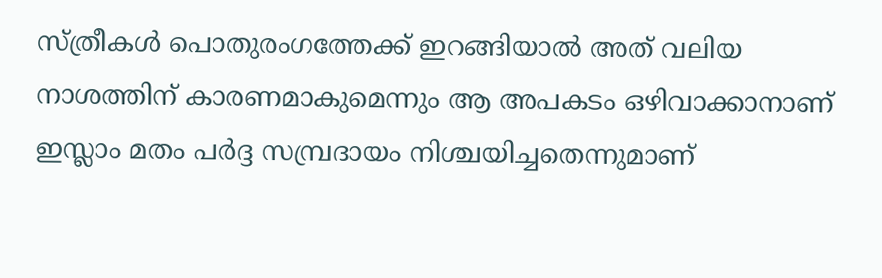സ്ത്രീകൾ പൊതുരംഗത്തേക്ക് ഇറങ്ങിയാൽ അത് വലിയ നാശത്തിന് കാരണമാകുമെന്നും ആ അപകടം ഒഴിവാക്കാനാണ് ഇസ്ലാം മതം പർദ്ദ സമ്പ്രദായം നിശ്ചയിച്ചതെന്നുമാണ്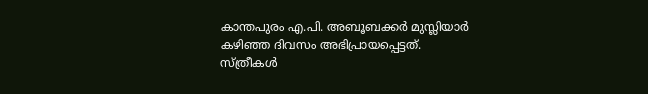കാന്തപുരം എ.പി. അബൂബക്കർ മുസ്ലിയാർ കഴിഞ്ഞ ദിവസം അഭിപ്രായപ്പെട്ടത്.
സ്ത്രീകൾ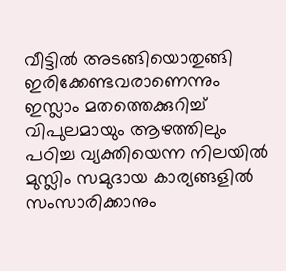വീട്ടിൽ അടങ്ങിയൊതുങ്ങി ഇരിക്കേണ്ടവരാണെന്നും ഇസ്ലാം മതത്തെക്കുറിച്ച് വിപുലമായും ആഴത്തിലും പഠിച്ച വ്യക്തിയെന്ന നിലയിൽ മുസ്ലിം സമുദായ കാര്യങ്ങളിൽ സംസാരിക്കാനും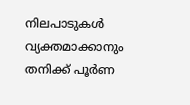നിലപാടുകൾ വ്യക്തമാക്കാനും തനിക്ക് പൂർണ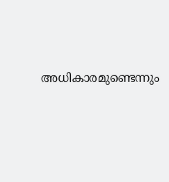അധികാരമുണ്ടെന്നും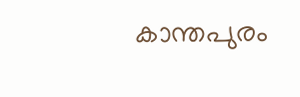കാന്തപുരം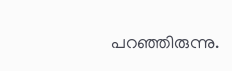പറഞ്ഞിരുന്നു.